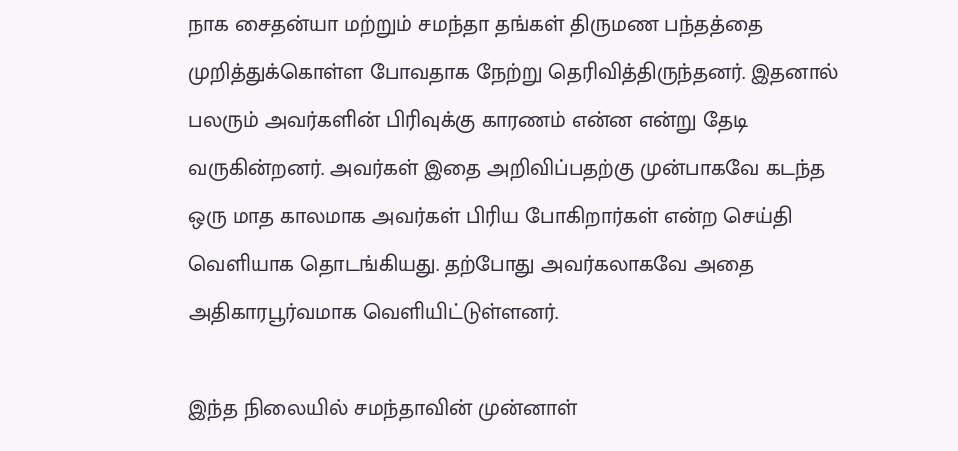நாக சைதன்யா மற்றும் சமந்தா தங்கள் திருமண பந்தத்தை முறித்துக்கொள்ள போவதாக நேற்று தெரிவித்திருந்தனர். இதனால் பலரும் அவர்களின் பிரிவுக்கு காரணம் என்ன என்று தேடி வருகின்றனர். அவர்கள் இதை அறிவிப்பதற்கு முன்பாகவே கடந்த ஒரு மாத காலமாக அவர்கள் பிரிய போகிறார்கள் என்ற செய்தி வெளியாக தொடங்கியது. தற்போது அவர்கலாகவே அதை அதிகாரபூர்வமாக வெளியிட்டுள்ளனர்.

இந்த நிலையில் சமந்தாவின் முன்னாள்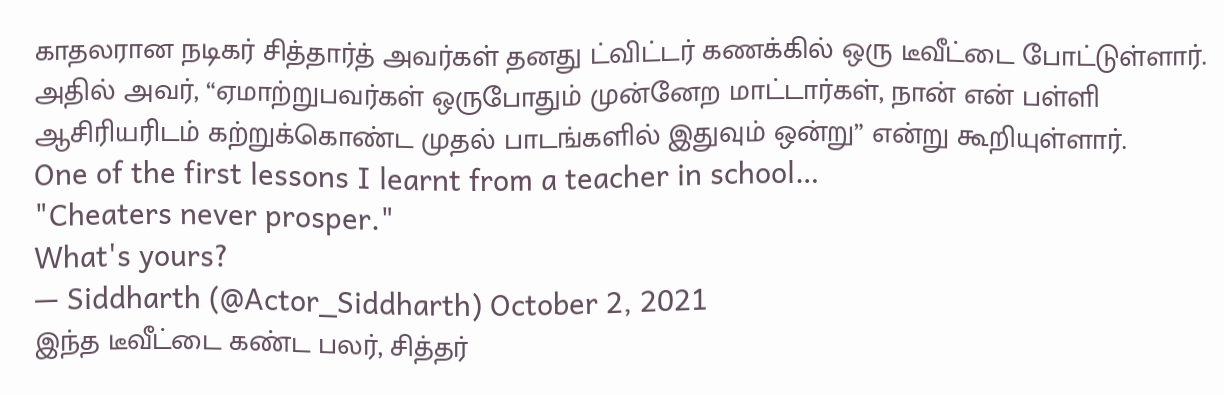காதலரான நடிகர் சித்தார்த் அவர்கள் தனது ட்விட்டர் கணக்கில் ஒரு டீவீட்டை போட்டுள்ளார். அதில் அவர், “ஏமாற்றுபவர்கள் ஒருபோதும் முன்னேற மாட்டார்கள், நான் என் பள்ளி ஆசிரியரிடம் கற்றுக்கொண்ட முதல் பாடங்களில் இதுவும் ஒன்று” என்று கூறியுள்ளார்.
One of the first lessons I learnt from a teacher in school…
"Cheaters never prosper."
What's yours?
— Siddharth (@Actor_Siddharth) October 2, 2021
இந்த டீவீட்டை கண்ட பலர், சித்தர்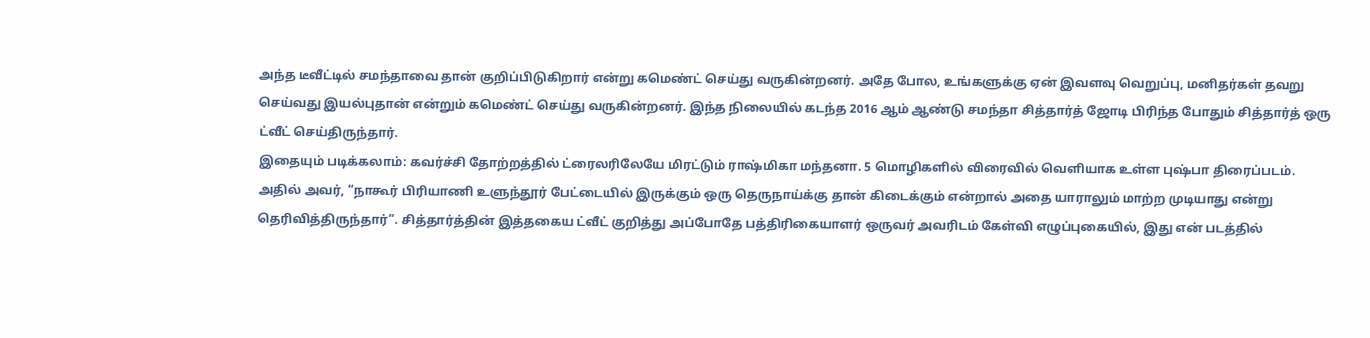அந்த டீவீட்டில் சமந்தாவை தான் குறிப்பிடுகிறார் என்று கமெண்ட் செய்து வருகின்றனர். அதே போல, உங்களுக்கு ஏன் இவளவு வெறுப்பு, மனிதர்கள் தவறு செய்வது இயல்புதான் என்றும் கமெண்ட் செய்து வருகின்றனர். இந்த நிலையில் கடந்த 2016 ஆம் ஆண்டு சமந்தா சித்தார்த் ஜோடி பிரிந்த போதும் சித்தார்த் ஒரு ட்வீட் செய்திருந்தார்.
இதையும் படிக்கலாம்: கவர்ச்சி தோற்றத்தில் ட்ரைலரிலேயே மிரட்டும் ராஷ்மிகா மந்தனா. 5 மொழிகளில் விரைவில் வெளியாக உள்ள புஷ்பா திரைப்படம்.
அதில் அவர், “நாகூர் பிரியாணி உளுந்தூர் பேட்டையில் இருக்கும் ஒரு தெருநாய்க்கு தான் கிடைக்கும் என்றால் அதை யாராலும் மாற்ற முடியாது என்று தெரிவித்திருந்தார்”. சித்தார்த்தின் இத்தகைய ட்வீட் குறித்து அப்போதே பத்திரிகையாளர் ஒருவர் அவரிடம் கேள்வி எழுப்புகையில், இது என் படத்தில்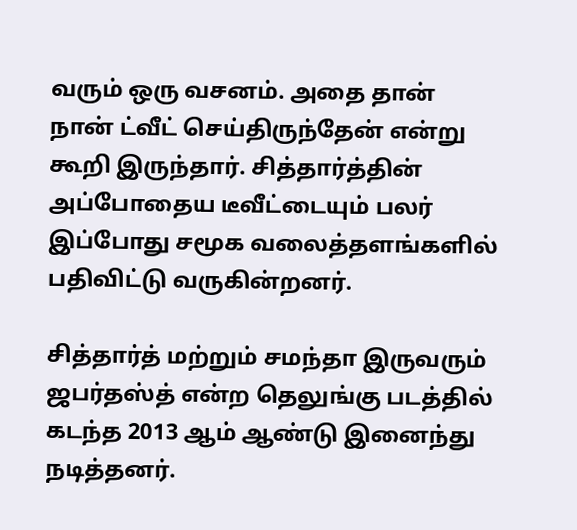வரும் ஒரு வசனம். அதை தான் நான் ட்வீட் செய்திருந்தேன் என்று கூறி இருந்தார். சித்தார்த்தின் அப்போதைய டீவீட்டையும் பலர் இப்போது சமூக வலைத்தளங்களில் பதிவிட்டு வருகின்றனர்.

சித்தார்த் மற்றும் சமந்தா இருவரும் ஜபர்தஸ்த் என்ற தெலுங்கு படத்தில் கடந்த 2013 ஆம் ஆண்டு இனைந்து நடித்தனர்.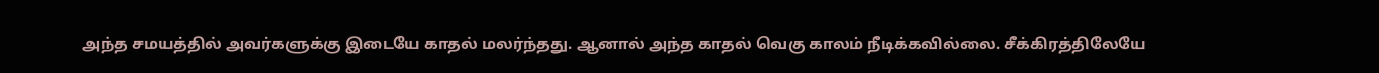அந்த சமயத்தில் அவர்களுக்கு இடையே காதல் மலர்ந்தது. ஆனால் அந்த காதல் வெகு காலம் நீடிக்கவில்லை. சீக்கிரத்திலேயே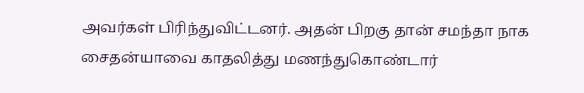அவர்கள் பிரிந்துவிட்டனர். அதன் பிறகு தான் சமந்தா நாக சைதன்யாவை காதலித்து மணந்துகொண்டார்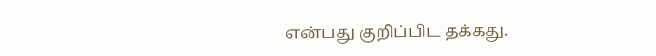என்பது குறிப்பிட தக்கது.